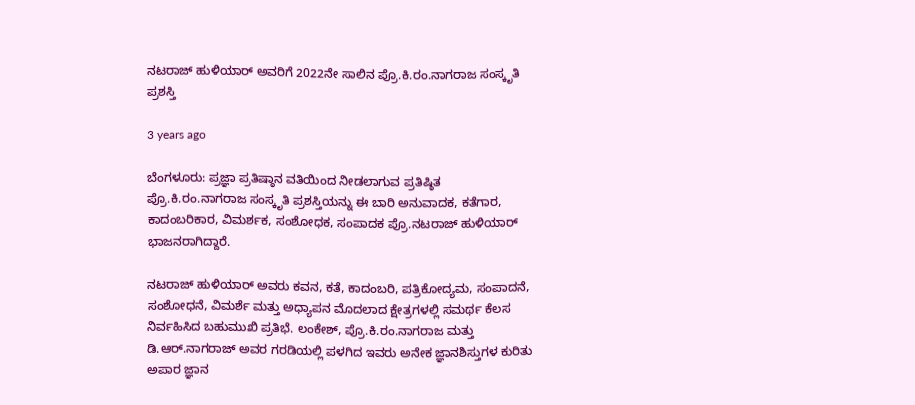ನಟರಾಜ್ ಹುಳಿಯಾರ್ ಅವರಿಗೆ 2022ನೇ ಸಾಲಿನ ಪ್ರೊ.ಕಿ.ರಂ.ನಾಗರಾಜ ಸಂಸ್ಕೃತಿ ಪ್ರಶಸ್ತಿ

3 years ago

ಬೆಂಗಳೂರು: ಪ್ರಜ್ಞಾ ಪ್ರತಿಷ್ಠಾನ ವತಿಯಿಂದ ನೀಡಲಾಗುವ ಪ್ರತಿಷ್ಠಿತ ಪ್ರೊ.ಕಿ.ರಂ.ನಾಗರಾಜ ಸಂಸ್ಕೃತಿ ಪ್ರಶಸ್ತಿಯನ್ನು ಈ ಬಾರಿ ಅನುವಾದಕ, ಕತೆಗಾರ, ಕಾದಂಬರಿಕಾರ, ವಿಮರ್ಶಕ, ಸಂಶೋಧಕ, ಸಂಪಾದಕ ಪ್ರೊ.ನಟರಾಜ್ ಹುಳಿಯಾರ್ ಭಾಜನರಾಗಿದ್ದಾರೆ.

ನಟರಾಜ್ ಹುಳಿಯಾರ್ ಅವರು ಕವನ, ಕತೆ, ಕಾದಂಬರಿ, ಪತ್ರಿಕೋದ್ಯಮ, ಸಂಪಾದನೆ, ಸಂಶೋಧನೆ, ವಿಮರ್ಶೆ ಮತ್ತು ಅಧ್ಯಾಪನ ಮೊದಲಾದ ಕ್ಷೇತ್ರಗಳಲ್ಲಿ ಸಮರ್ಥ ಕೆಲಸ ನಿರ್ವಹಿಸಿದ ಬಹುಮುಖಿ ಪ್ರತಿಭೆ. ಲಂಕೇಶ್, ಪ್ರೊ.ಕಿ.ರಂ.ನಾಗರಾಜ ಮತ್ತು ಡಿ.ಆರ್.ನಾಗರಾಜ್ ಅವರ ಗರಡಿಯಲ್ಲಿ ಪಳಗಿದ ಇವರು ಅನೇಕ ಜ್ಞಾನಶಿಸ್ತುಗಳ ಕುರಿತು ಅಪಾರ ಜ್ಞಾನ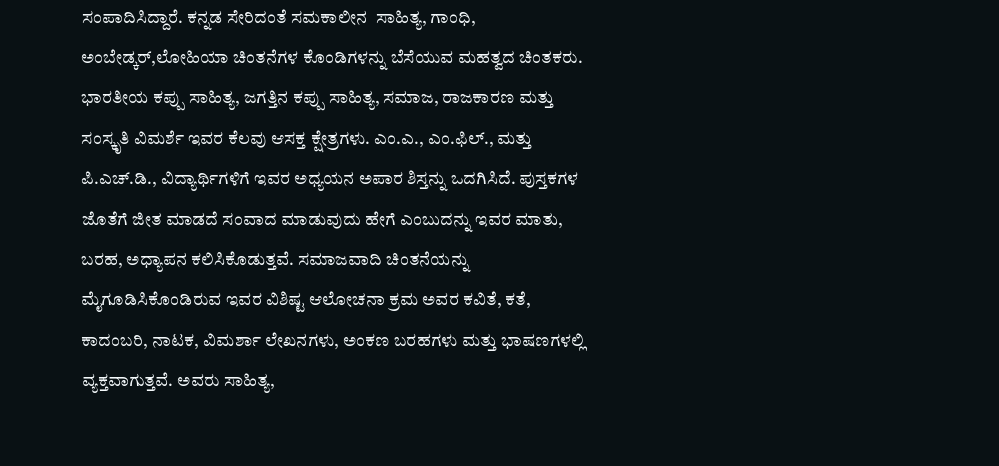ಸಂಪಾದಿಸಿದ್ದಾರೆ. ಕನ್ನಡ ಸೇರಿದಂತೆ ಸಮಕಾಲೀನ  ಸಾಹಿತ್ಯ, ಗಾಂಧಿ, ಅಂಬೇಡ್ಕರ್,ಲೋಹಿಯಾ ಚಿಂತನೆಗಳ ಕೊಂಡಿಗಳನ್ನು ಬೆಸೆಯುವ ಮಹತ್ವದ ಚಿಂತಕರು. ಭಾರತೀಯ ಕಪ್ಪು ಸಾಹಿತ್ಯ, ಜಗತ್ತಿನ ಕಪ್ಪು ಸಾಹಿತ್ಯ, ಸಮಾಜ, ರಾಜಕಾರಣ ಮತ್ತು ಸಂಸ್ಕೃತಿ ವಿಮರ್ಶೆ ಇವರ ಕೆಲವು ಆಸಕ್ತ ಕ್ಷೇತ್ರಗಳು. ಎಂ.ಎ., ಎಂ.ಫಿಲ್., ಮತ್ತು ಪಿ.ಎಚ್.ಡಿ., ವಿದ್ಯಾರ್ಥಿಗಳಿಗೆ ಇವರ ಅಧ್ಯಯನ ಅಪಾರ ಶಿಸ್ತನ್ನು ಒದಗಿಸಿದೆ. ಪುಸ್ತಕಗಳ ಜೊತೆಗೆ ಜೀತ ಮಾಡದೆ ಸಂವಾದ ಮಾಡುವುದು ಹೇಗೆ ಎಂಬುದನ್ನು ಇವರ ಮಾತು, ಬರಹ, ಅಧ್ಯಾಪನ ಕಲಿಸಿಕೊಡುತ್ತವೆ. ಸಮಾಜವಾದಿ ಚಿಂತನೆಯನ್ನು ಮೈಗೂಡಿಸಿಕೊಂಡಿರುವ ಇವರ ವಿಶಿಷ್ಟ ಆಲೋಚನಾ ಕ್ರಮ ಅವರ ಕವಿತೆ, ಕತೆ, ಕಾದಂಬರಿ, ನಾಟಕ, ವಿಮರ್ಶಾ ಲೇಖನಗಳು, ಅಂಕಣ ಬರಹಗಳು ಮತ್ತು ಭಾಷಣಗಳಲ್ಲಿ ವ್ಯಕ್ತವಾಗುತ್ತವೆ. ಅವರು ಸಾಹಿತ್ಯ,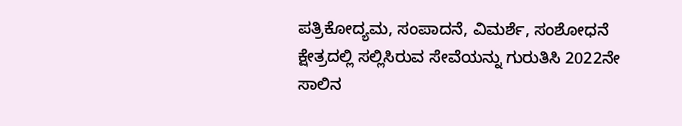ಪತ್ರಿಕೋದ್ಯಮ, ಸಂಪಾದನೆ, ವಿಮರ್ಶೆ, ಸಂಶೋಧನೆ ಕ್ಷೇತ್ರದಲ್ಲಿ ಸಲ್ಲಿಸಿರುವ ಸೇವೆಯನ್ನು ಗುರುತಿಸಿ 2022ನೇ ಸಾಲಿನ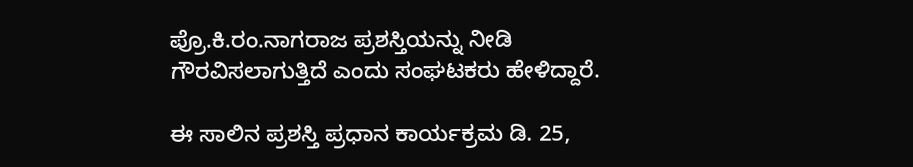ಪ್ರೊ.ಕಿ.ರಂ.ನಾಗರಾಜ ಪ್ರಶಸ್ತಿಯನ್ನು ನೀಡಿ ಗೌರವಿಸಲಾಗುತ್ತಿದೆ ಎಂದು ಸಂಘಟಕರು ಹೇಳಿದ್ದಾರೆ.

ಈ ಸಾಲಿನ ಪ್ರಶಸ್ತಿ ಪ್ರಧಾನ ಕಾರ್ಯಕ್ರಮ ಡಿ. 25,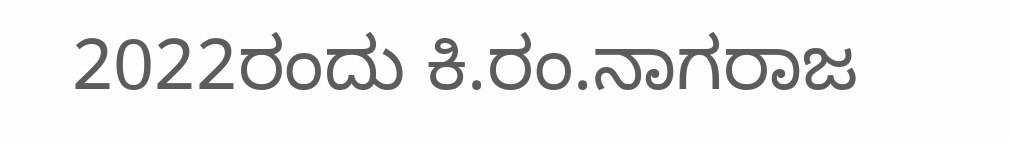2022ರಂದು ಕಿ.ರಂ.ನಾಗರಾಜ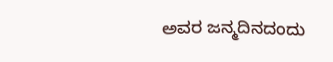ಅವರ ಜನ್ಮದಿನದಂದು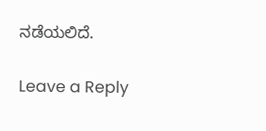ನಡೆಯಲಿದೆ.

Leave a Reply